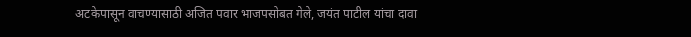अटकेपासून वाचण्यासाठी अजित पवार भाजपसोबत गेले, जयंत पाटील यांचा दावा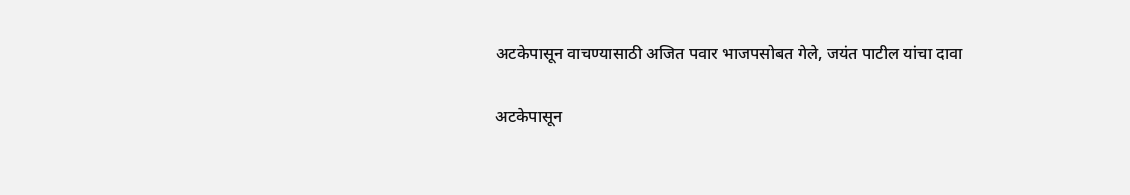अटकेपासून वाचण्यासाठी अजित पवार भाजपसोबत गेले, जयंत पाटील यांचा दावा

अटकेपासून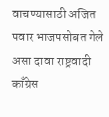वाचण्यासाठी अजित पवार भाजपसोबत गेले असा दावा राष्ट्रवादी काँग्रेस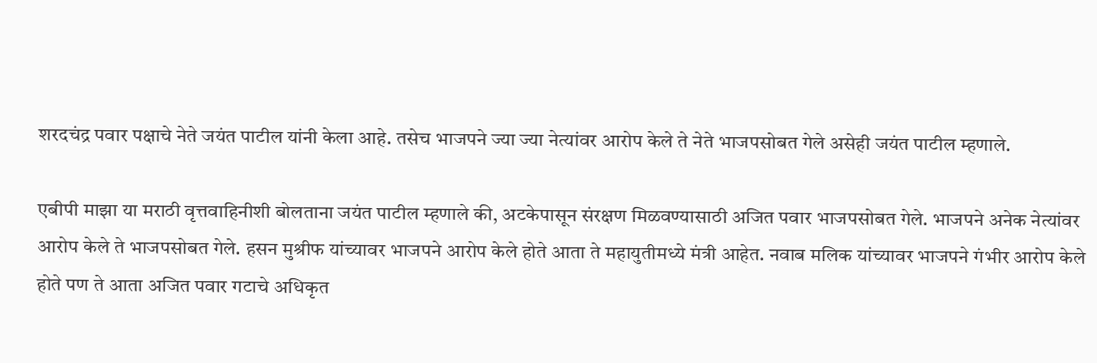शरदचंद्र पवार पक्षाचे नेते जयंत पाटील यांनी केला आहे. तसेच भाजपने ज्या ज्या नेत्यांवर आरोप केले ते नेते भाजपसोबत गेले असेही जयंत पाटील म्हणाले.

एबीपी माझा या मराठी वृत्तवाहिनीशी बोलताना जयंत पाटील म्हणाले की, अटकेपासून संरक्षण मिळवण्यासाठी अजित पवार भाजपसोबत गेले. भाजपने अनेक नेत्यांवर आरोप केले ते भाजपसोबत गेले. हसन मुश्रीफ यांच्यावर भाजपने आरोप केले होते आता ते महायुतीमध्ये मंत्री आहेत. नवाब मलिक यांच्यावर भाजपने गंभीर आरोप केले होते पण ते आता अजित पवार गटाचे अधिकृत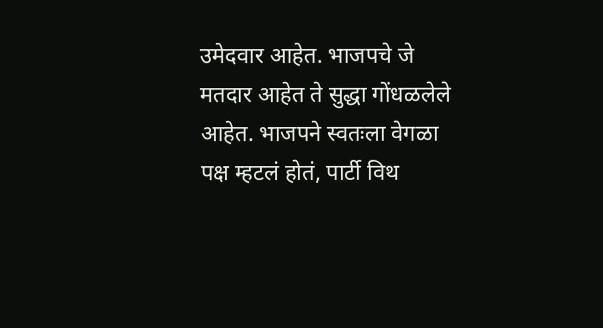उमेदवार आहेत. भाजपचे जे मतदार आहेत ते सुद्धा गोंधळलेले आहेत. भाजपने स्वतःला वेगळा पक्ष म्हटलं होतं, पार्टी विथ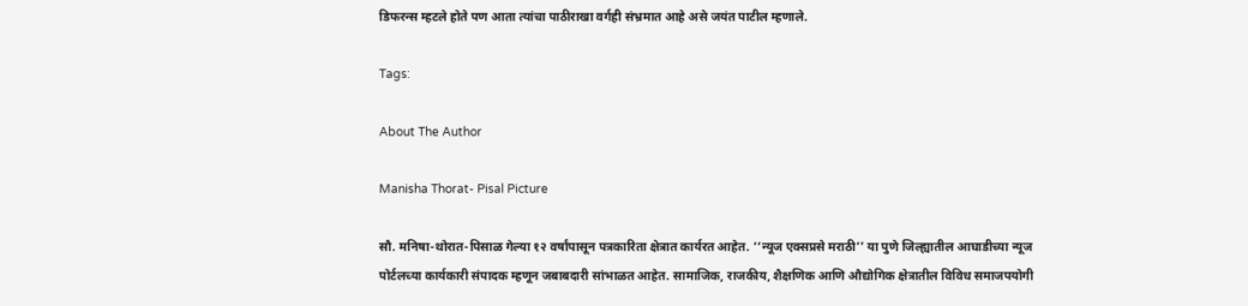डिफरन्स म्हटले होते पण आता त्यांचा पाठीराखा वर्गही संभ्रमात आहे असे जयंत पाटील म्हणाले.

Tags:

About The Author

Manisha Thorat- Pisal Picture

सौ. मनिषा-थोरात-पिसाळ गेल्या १२ वर्षांपासून पत्रकारिता क्षेत्रात कार्यरत आहेत. ‘‘न्यूज एक्सप्रसे मराठी’’ या पुणे जिल्ह्यातील आघाडीच्या न्यूज पोर्टलच्या कार्यकारी संपादक म्हणून जबाबदारी सांभाळत आहेत. सामाजिक, राजकीय, शैक्षणिक आणि औद्योगिक क्षेत्रातील विविध समाजपयोगी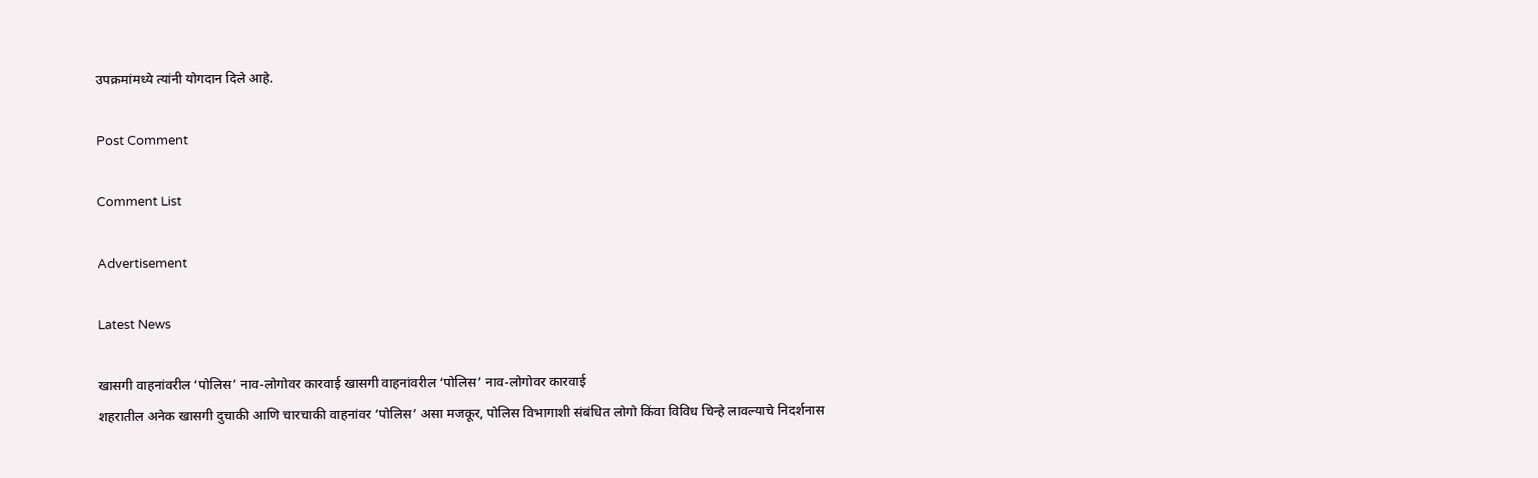उपक्रमांमध्ये त्यांनी योगदान दिले आहे.

Post Comment

Comment List

Advertisement

Latest News

खासगी वाहनांवरील ‘पोलिस’ नाव-लोगोवर कारवाई खासगी वाहनांवरील ‘पोलिस’ नाव-लोगोवर कारवाई
शहरातील अनेक खासगी दुचाकी आणि चारचाकी वाहनांवर ‘पोलिस’ असा मजकूर, पोलिस विभागाशी संबंधित लोगो किंवा विविध चिन्हे लावल्याचे निदर्शनास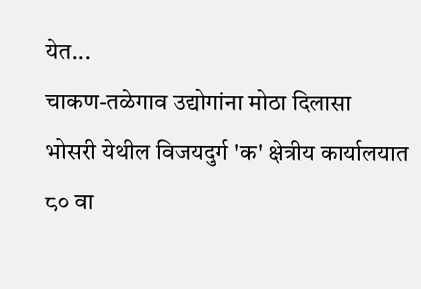येत...
चाकण-तळेगाव उद्योगांना मोठा दिलासा
भोसरी येथील विजयदुर्ग 'क' क्षेत्रीय कार्यालयात ८० वा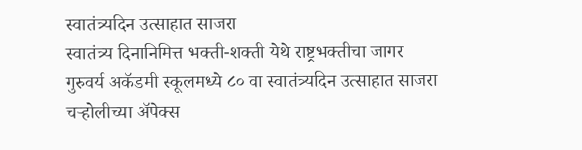स्वातंत्र्यदिन उत्साहात साजरा
स्वातंत्र्य दिनानिमित्त भक्ती-शक्ती येथे राष्ट्रभक्तीचा जागर
गुरुवर्य अकॅडमी स्कूलमध्ये ८० वा स्वातंत्र्यदिन उत्साहात साजरा
चऱ्होलीच्या अ‍ॅपेक्स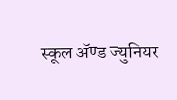स्कूल अ‍ॅण्ड ज्युनियर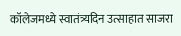कॉलेजमध्ये स्वातंत्र्यदिन उत्साहात साजरा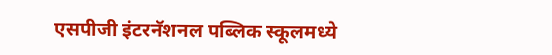एसपीजी इंटरनॅशनल पब्लिक स्कूलमध्ये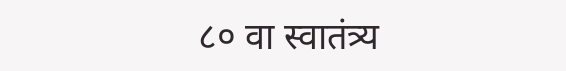८० वा स्वातंत्र्य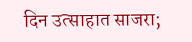दिन उत्साहात साजरा;